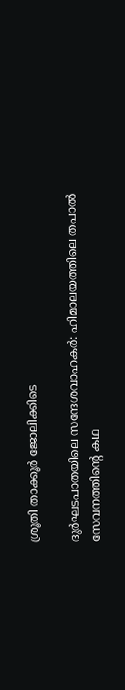ശ്രൂതി താക്കൂർ ജോലിക്കിടെ

ദുർഘടപാതയിലെ സന്ദേശവാഹകർ: ഹിമാലയത്തിലെ തപാൽ സേവനത്തിന്റെ കഥ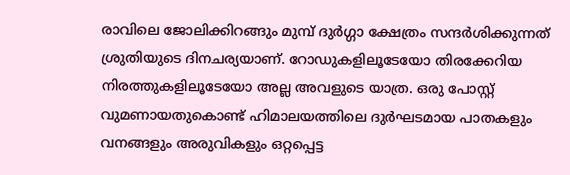രാവിലെ ജോലിക്കിറങ്ങും മുമ്പ് ദുർഗ്ഗാ ക്ഷേത്രം സന്ദർശിക്കുന്നത് ശ്രുതിയുടെ ദിനചര്യയാണ്. റോഡുകളിലൂടേയോ തിരക്കേറിയ നിരത്തുകളിലൂടേയോ അല്ല അവളുടെ യാത്ര. ഒരു പോസ്റ്റ് വുമണായതുകൊണ്ട് ഹിമാലയത്തിലെ ദുർഘടമായ പാതകളും വനങ്ങളും അരുവികളും ഒറ്റപ്പെട്ട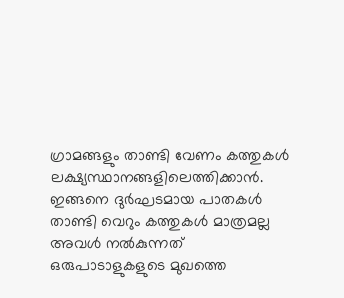ഗ്രാമങ്ങളും താണ്ടി വേണം കത്തുകൾ ലക്ഷ‍്യസ്ഥാനങ്ങളിലെത്തിക്കാന്‍. ഇങ്ങനെ ദുർഘടമായ പാതകൾ താണ്ടി വെറും കത്തുകൾ മാത്രമല്ല അവൾ നൽകുന്നത് ഒരുപാടാളുകളുടെ മുഖത്തെ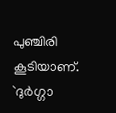പുഞ്ചിരി കൂടിയാണ്. `ദുർഗ്ഗാ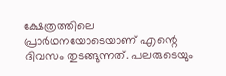ക്ഷേത്രത്തിലെ പ്രാർഥനയോടെയാണ് എന്റെ ദിവസം തുടങ്ങുന്നത്. പലരുടെയും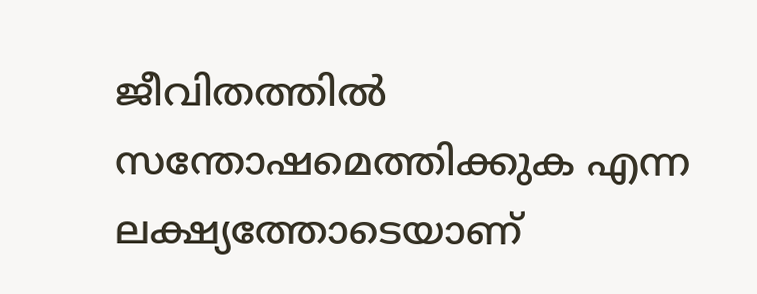ജീവിതത്തിൽ സന്തോഷമെത്തിക്കുക എന്ന ലക്ഷ്യത്തോടെയാണ്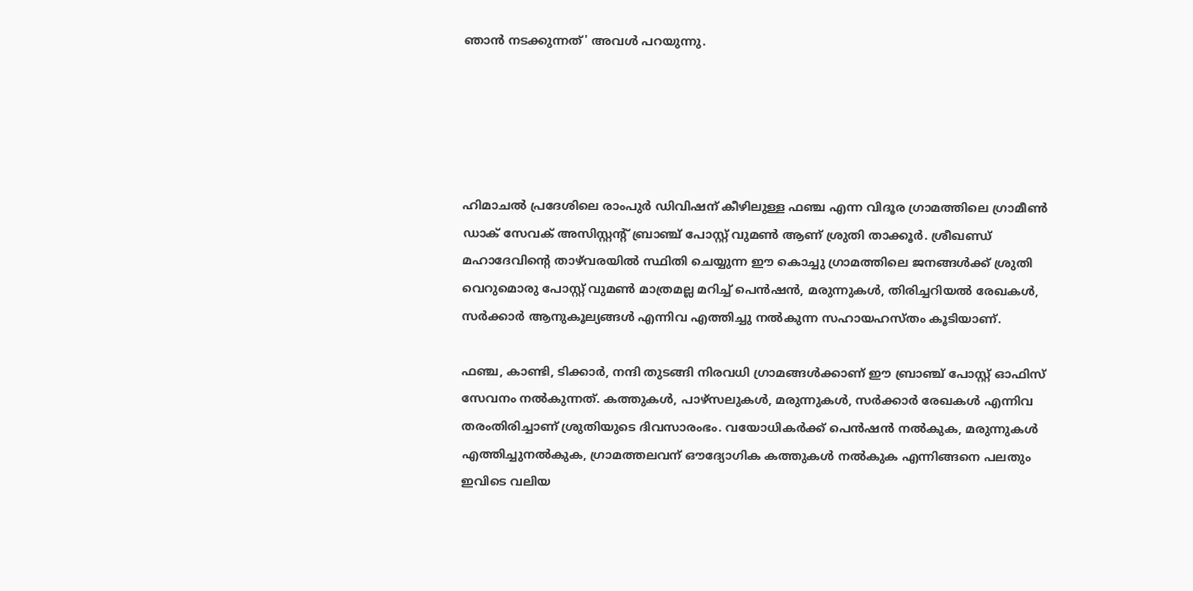ഞാൻ നടക്കുന്നത്' അവൾ പറയുന്നു.





ഹിമാചൽ പ്രദേശിലെ രാംപുർ ഡിവിഷന് കീഴിലുള്ള ഫഞ്ച എന്ന വിദൂര ഗ്രാമത്തിലെ ഗ്രാമീൺ ഡാക് സേവക് അസിസ്റ്റന്റ് ബ്രാഞ്ച് പോസ്റ്റ് വുമൺ ആണ് ശ്രുതി താക്കൂർ. ശ്രീഖണ്ഡ് മഹാദേവിന്റെ താഴ്‌വരയിൽ സ്ഥിതി ചെയ്യുന്ന ഈ കൊച്ചു ഗ്രാമത്തിലെ ജനങ്ങൾക്ക് ശ്രുതി വെറുമൊരു പോസ്റ്റ് വുമൺ മാത്രമല്ല മറിച്ച് പെൻഷൻ, മരുന്നുകൾ, തിരിച്ചറിയൽ രേഖകൾ, സർക്കാർ ആനുകൂല്യങ്ങൾ എന്നിവ എത്തിച്ചു നൽകുന്ന സഹായഹസ്തം കൂടിയാണ്.

ഫഞ്ച, കാണ്ടി, ടിക്കാർ, നന്ദി തുടങ്ങി നിരവധി ഗ്രാമങ്ങൾക്കാണ് ഈ ബ്രാഞ്ച് പോസ്റ്റ് ഓഫിസ് സേവനം നൽകുന്നത്. കത്തുകൾ, പാഴ്സലുകൾ, മരുന്നുകൾ, സർക്കാർ രേഖകൾ എന്നിവ തരംതിരിച്ചാണ് ശ്രുതിയുടെ ദിവസാരംഭം. വയോധികർക്ക് പെൻഷൻ നൽകുക, മരുന്നുകൾ എത്തിച്ചുനൽകുക, ഗ്രാമത്തലവന് ഔദ്യോഗിക കത്തുകൾ നൽകുക എന്നിങ്ങനെ പലതും ഇവിടെ വലിയ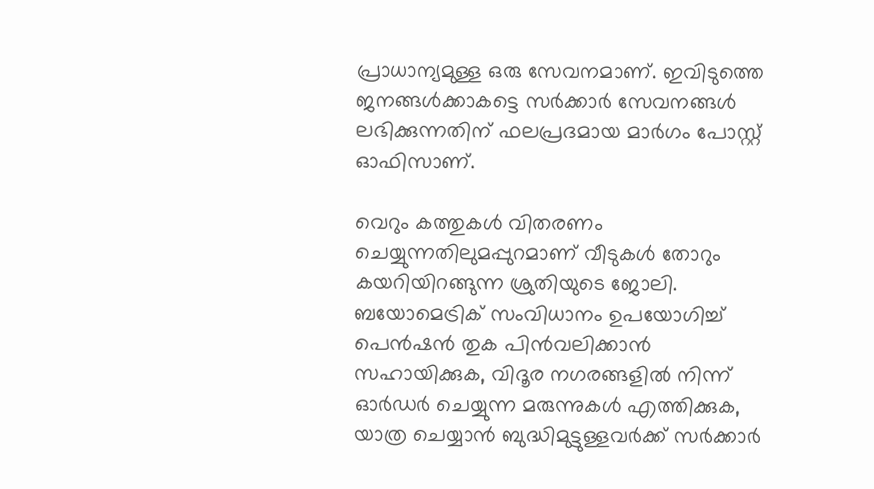പ്രാധാന്യമുള്ള ഒരു സേവനമാണ്. ഇവിടുത്തെ ജനങ്ങൾക്കാകട്ടെ സർക്കാർ സേവനങ്ങൾ ലഭിക്കുന്നതിന് ഫലപ്രദമായ മാർഗം പോസ്റ്റ് ഓഫിസാണ്.

വെറും കത്തുകൾ വിതരണം ചെയ്യുന്നതിലുമപ്പുറമാണ് വീടുകൾ തോറും കയറിയിറങ്ങുന്ന ശ്രുതിയുടെ ജോലി. ബയോമെട്രിക് സംവിധാനം ഉപയോഗിച്ച് പെൻഷൻ തുക പിന്‍വലിക്കാന്‍ സഹായിക്കുക, വിദൂര നഗരങ്ങളിൽ നിന്ന് ഓർഡർ ചെയ്യുന്ന മരുന്നുകൾ എത്തിക്കുക, യാത്ര ചെയ്യാൻ ബുദ്ധിമുട്ടുള്ളവർക്ക് സർക്കാർ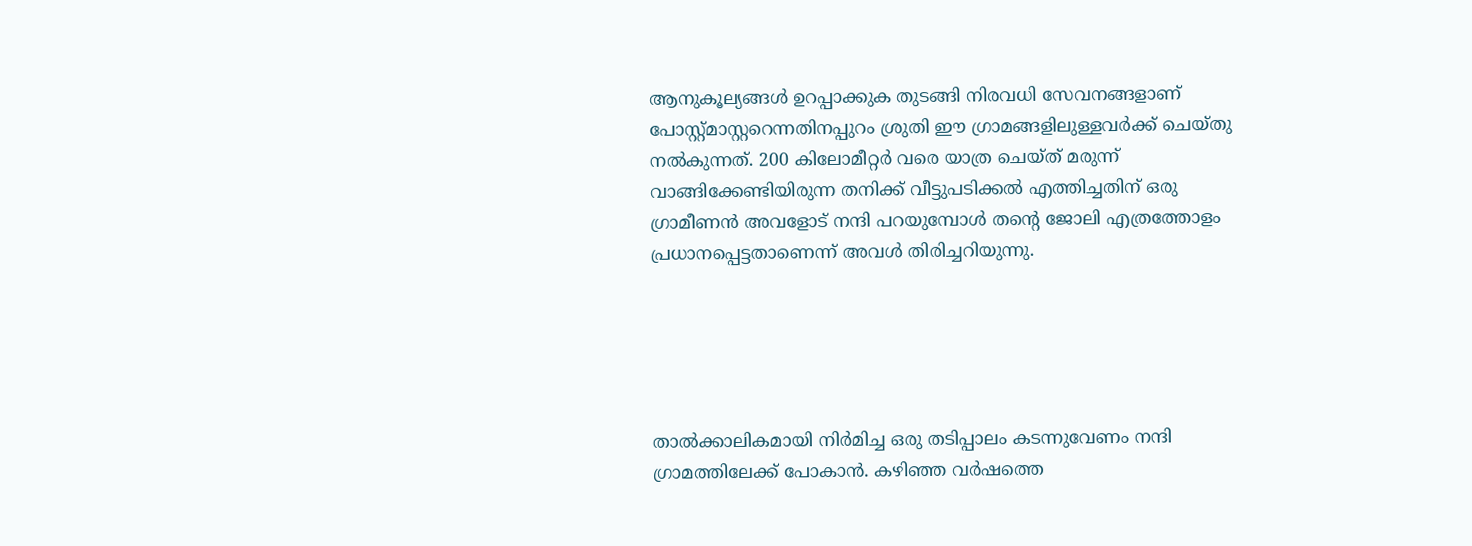ആനുകൂല്യങ്ങൾ ഉറപ്പാക്കുക തുടങ്ങി നിരവധി സേവനങ്ങളാണ് പോസ്റ്റ്മാസ്റ്ററെന്നതിനപ്പുറം ശ്രുതി ഈ ഗ്രാമങ്ങളിലുള്ളവർക്ക് ചെയ്തു നൽകുന്നത്. 200 കിലോമീറ്റർ വരെ യാത്ര ചെയ്ത് മരുന്ന് വാങ്ങിക്കേണ്ടിയിരുന്ന തനിക്ക് വീട്ടുപടിക്കൽ എത്തിച്ചതിന് ഒരു ഗ്രാമീണൻ അവളോട് നന്ദി പറയുമ്പോൾ തന്റെ ജോലി എത്രത്തോളം പ്രധാനപ്പെട്ടതാണെന്ന് അവൾ തിരിച്ചറിയുന്നു.





താൽക്കാലികമായി നിർമിച്ച ഒരു തടിപ്പാലം കടന്നുവേണം നന്ദി ഗ്രാമത്തിലേക്ക് പോകാന്‍. കഴിഞ്ഞ വർഷത്തെ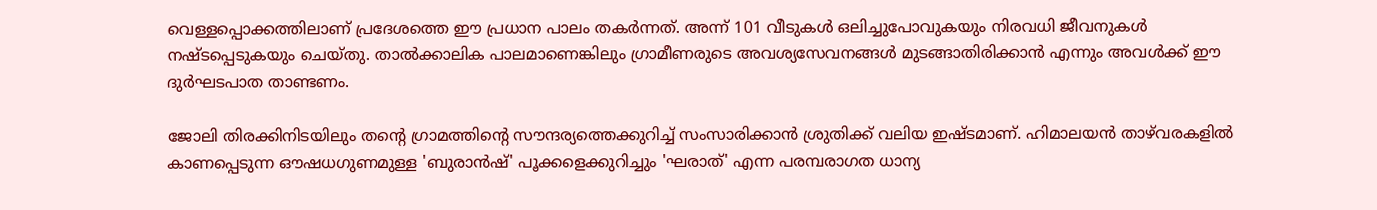വെള്ളപ്പൊക്കത്തിലാണ് പ്രദേശത്തെ ഈ പ്രധാന പാലം തകർന്നത്. അന്ന് 101 വീടുകൾ ഒലിച്ചുപോവുകയും നിരവധി ജീവനുകൾ നഷ്ടപ്പെടുകയും ചെയ്തു. താൽക്കാലിക പാലമാണെങ്കിലും ഗ്രാമീണരുടെ അവശ‍്യസേവനങ്ങൾ മുടങ്ങാതിരിക്കാന്‍ എന്നും അവൾക്ക് ഈ ദുർഘടപാത താണ്ടണം.

ജോലി തിരക്കിനിടയിലും തന്റെ ഗ്രാമത്തിന്റെ സൗന്ദര്യത്തെക്കുറിച്ച് സംസാരിക്കാൻ ശ്രുതിക്ക് വലിയ ഇഷ്ടമാണ്. ഹിമാലയൻ താഴ്‌വരകളിൽ കാണപ്പെടുന്ന ഔഷധഗുണമുള്ള 'ബുരാൻഷ്' പൂക്കളെക്കുറിച്ചും 'ഘരാത്' എന്ന പരമ്പരാഗത ധാന്യ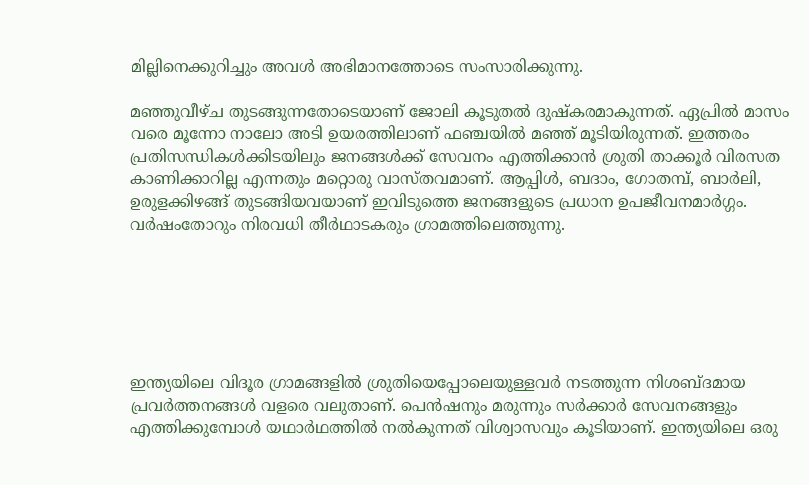മില്ലിനെക്കുറിച്ചും അവൾ അഭിമാനത്തോടെ സംസാരിക്കുന്നു.

മഞ്ഞുവീഴ്ച തുടങ്ങുന്നതോടെയാണ് ജോലി കൂടുതൽ ദുഷ്കരമാകുന്നത്. ഏപ്രിൽ മാസം വരെ മൂന്നോ നാലോ അടി ഉയരത്തിലാണ് ഫഞ്ചയിൽ മഞ്ഞ് മൂടിയിരുന്നത്. ഇത്തരം പ്രതിസന്ധികൾക്കിടയിലും ജനങ്ങൾക്ക് സേവനം എത്തിക്കാൻ ശ്രുതി താക്കൂർ വിരസത കാണിക്കാറില്ല എന്നതും മറ്റൊരു വാസ്തവമാണ്. ആപ്പിൾ, ബദാം, ഗോതമ്പ്, ബാർലി, ഉരുളക്കിഴങ്ങ് തുടങ്ങിയവയാണ് ഇവിടുത്തെ ജനങ്ങളുടെ പ്രധാന ഉപജീവനമാർഗ്ഗം. വർഷംതോറും നിരവധി തീർഥാടകരും ഗ്രാമത്തിലെത്തുന്നു.






ഇന്ത്യയിലെ വിദൂര ഗ്രാമങ്ങളിൽ ശ്രുതിയെപ്പോലെയുള്ളവർ നടത്തുന്ന നിശബ്ദമായ പ്രവർത്തനങ്ങൾ വളരെ വലുതാണ്. പെൻഷനും മരുന്നും സർക്കാർ സേവനങ്ങളും എത്തിക്കുമ്പോൾ യഥാർഥത്തിൽ നൽകുന്നത് വിശ്വാസവും കൂടിയാണ്. ഇന്ത‍്യയിലെ ഒരു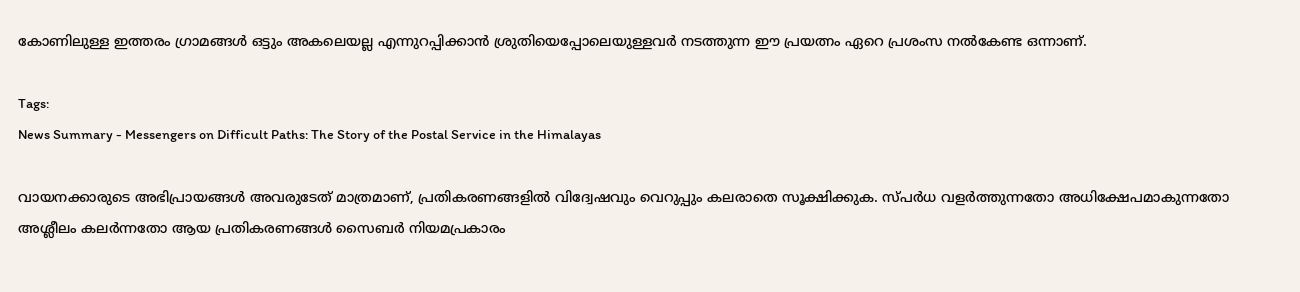കോണിലുള്ള ഇത്തരം ഗ്രാമങ്ങൾ ഒട്ടും അകലെയല്ല എന്നുറപ്പിക്കാന്‍ ശ്രുതിയെപ്പോലെയുള്ളവർ നടത്തുന്ന ഈ പ്രയത്നം ഏറെ പ്രശംസ നൽകേണ്ട ഒന്നാണ്.

Tags:
News Summary - Messengers on Difficult Paths: The Story of the Postal Service in the Himalayas

വായനക്കാരുടെ അഭിപ്രായങ്ങള്‍ അവരുടേത് മാത്രമാണ്, പ്രതികരണങ്ങളിൽ വിദ്വേഷവും വെറുപ്പും കലരാതെ സൂക്ഷിക്കുക. സ്പർധ വളർത്തുന്നതോ അധിക്ഷേപമാകുന്നതോ അശ്ലീലം കലർന്നതോ ആയ പ്രതികരണങ്ങൾ സൈബർ നിയമപ്രകാരം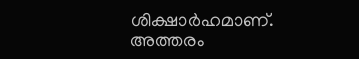ശിക്ഷാർഹമാണ്. അത്തരം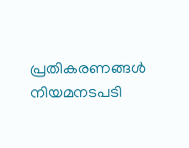പ്രതികരണങ്ങൾ നിയമനടപടി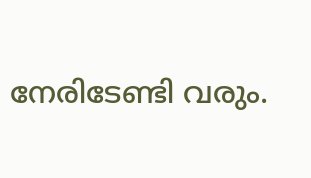നേരിടേണ്ടി വരും.